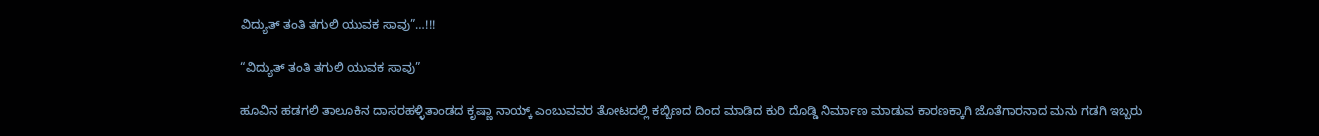ವಿದ್ಯುತ್ ತಂತಿ ತಗುಲಿ ಯುವಕ ಸಾವು”…!!!

“ವಿದ್ಯುತ್ ತಂತಿ ತಗುಲಿ ಯುವಕ ಸಾವು”

ಹೂವಿನ ಹಡಗಲಿ ತಾಲೂಕಿನ ದಾಸರಹಳ್ಳಿತಾಂಡದ ಕೃಷ್ಣಾ ನಾಯ್ಕ್ ಎಂಬುವವರ ತೋಟದಲ್ಲಿ ಕಬ್ಬಿಣದ ದಿಂದ ಮಾಡಿದ ಕುರಿ ದೊಡ್ಡಿ ನಿರ್ಮಾಣ ಮಾಡುವ ಕಾರಣಕ್ಕಾಗಿ ಜೊತೆಗಾರನಾದ ಮನು ಗಡಗಿ ಇಬ್ಬರು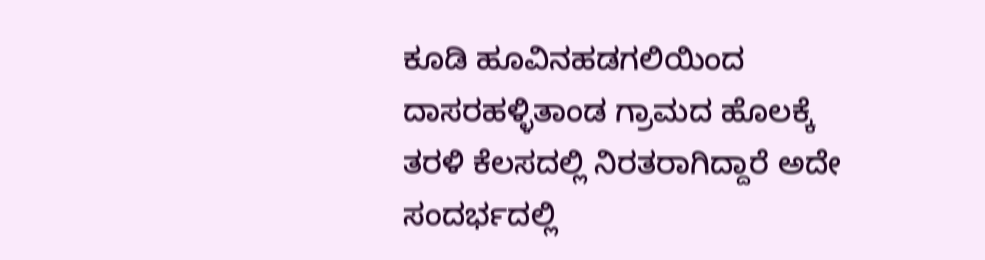ಕೂಡಿ ಹೂವಿನಹಡಗಲಿಯಿಂದ ದಾಸರಹಳ್ಳಿತಾಂಡ ಗ್ರಾಮದ ಹೊಲಕ್ಕೆ ತರಳಿ ಕೆಲಸದಲ್ಲಿ ನಿರತರಾಗಿದ್ದಾರೆ ಅದೇ ಸಂದರ್ಭದಲ್ಲಿ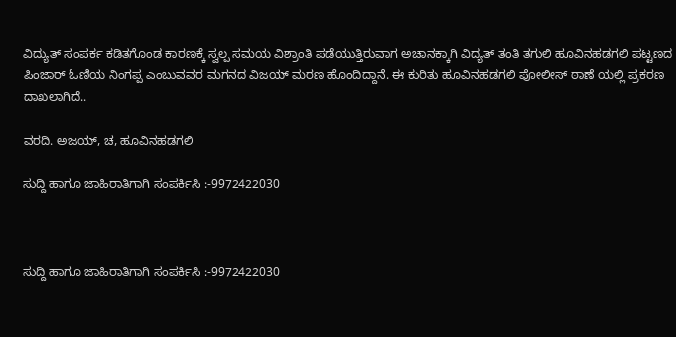ವಿದ್ಯುತ್ ಸಂಪರ್ಕ ಕಡಿತಗೊಂಡ ಕಾರಣಕ್ಕೆ ಸ್ವಲ್ಪ ಸಮಯ ವಿಶ್ರಾಂತಿ ಪಡೆಯುತ್ತಿರುವಾಗ ಅಚಾನಕ್ಕಾಗಿ ವಿದ್ಯತ್ ತಂತಿ ತಗುಲಿ ಹೂವಿನಹಡಗಲಿ ಪಟ್ಟಣದ ಪಿಂಜಾರ್ ಓಣಿಯ ನಿಂಗಪ್ಪ ಎಂಬುವವರ ಮಗನದ ವಿಜಯ್ ಮರಣ ಹೊಂದಿದ್ದಾನೆ. ಈ ಕುರಿತು ಹೂವಿನಹಡಗಲಿ ಪೋಲೀಸ್ ಠಾಣೆ ಯಲ್ಲಿ ಪ್ರಕರಣ ದಾಖಲಾಗಿದೆ..

ವರದಿ. ಅಜಯ್, ಚ, ಹೂವಿನಹಡಗಲಿ

ಸುದ್ದಿ ಹಾಗೂ ಜಾಹಿರಾತಿಗಾಗಿ ಸಂಪರ್ಕಿಸಿ :-9972422030



ಸುದ್ದಿ ಹಾಗೂ ಜಾಹಿರಾತಿಗಾಗಿ ಸಂಪರ್ಕಿಸಿ :-9972422030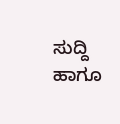ಸುದ್ದಿ ಹಾಗೂ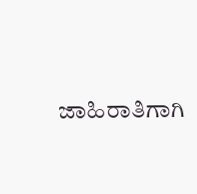ಜಾಹಿರಾತಿಗಾಗಿ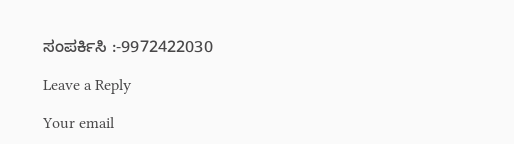ಸಂಪರ್ಕಿಸಿ :-9972422030

Leave a Reply

Your email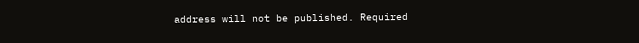address will not be published. Required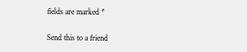fields are marked *

Send this to a friend